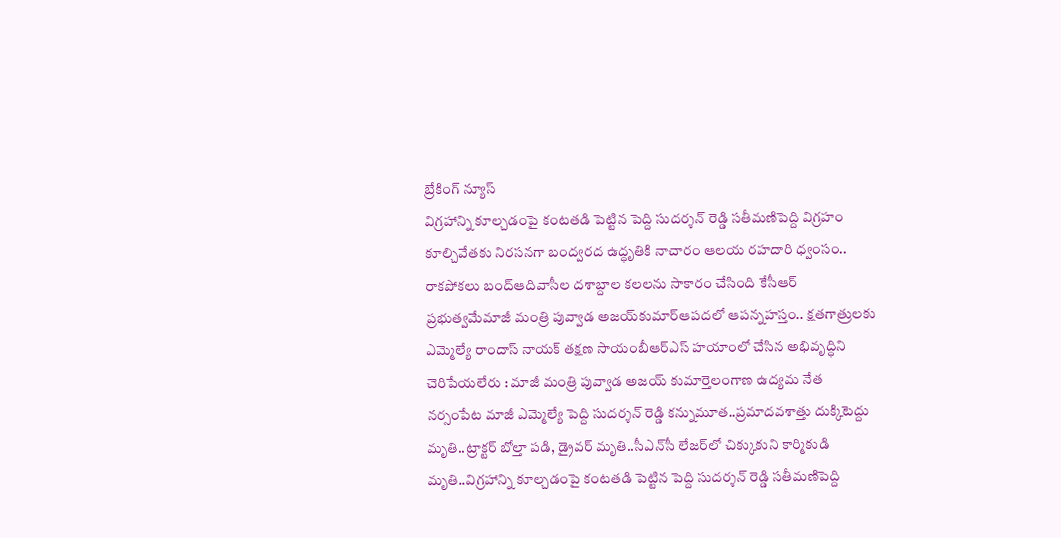బ్రేకింగ్ న్యూస్
విగ్రహాన్ని కూల్చడంపై కంటతడి పెట్టిన పెద్ది సుదర్శన్ రెడ్డి సతీమణిపెద్ది విగ్రహం కూల్చివేతకు నిరసనగా బంద్వరద ఉద్ధృతికి నాచారం ఆలయ రహదారి ధ్వంసం.. రాకపోకలు బంద్ఆదివాసీల దశాబ్దాల కలలను సాకారం చేసింది కేసీఆర్‌ ప్రభుత్వమేమాజీ మంత్రి పువ్వాడ అజయ్‌కుమార్ఆపదలో ఆపన్నహస్తం.. క్షతగాత్రులకు ఎమ్మెల్యే రాందాస్ నాయక్ తక్షణ సాయంబీఆర్ఎస్ హయాంలో చేసిన అభివృద్ధిని చెరిపేయలేరు : మాజీ మంత్రి పువ్వాడ అజయ్ కుమార్తెలంగాణ ఉద్యమ నేత నర్సంపేట మాజీ ఎమ్మెల్యే పెద్ది సుదర్శన్ రెడ్డి కన్నుమూత..ప్రమాదవశాత్తు దుక్కిటెద్దు మృతి..ట్రాక్టర్ బోల్తా పడి, డ్రైవర్ మృతి..సీఎన్‌సీ లేజర్‌లో చిక్కుకుని కార్మికుడి మృతి..విగ్రహాన్ని కూల్చడంపై కంటతడి పెట్టిన పెద్ది సుదర్శన్ రెడ్డి సతీమణిపెద్ది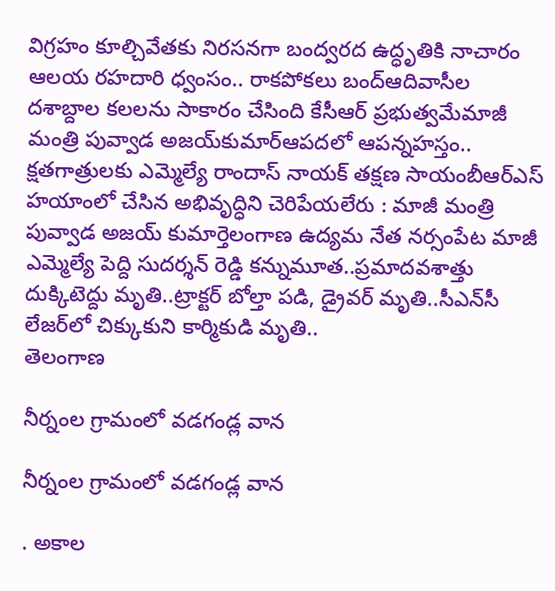విగ్రహం కూల్చివేతకు నిరసనగా బంద్వరద ఉద్ధృతికి నాచారం ఆలయ రహదారి ధ్వంసం.. రాకపోకలు బంద్ఆదివాసీల దశాబ్దాల కలలను సాకారం చేసింది కేసీఆర్‌ ప్రభుత్వమేమాజీ మంత్రి పువ్వాడ అజయ్‌కుమార్ఆపదలో ఆపన్నహస్తం.. క్షతగాత్రులకు ఎమ్మెల్యే రాందాస్ నాయక్ తక్షణ సాయంబీఆర్ఎస్ హయాంలో చేసిన అభివృద్ధిని చెరిపేయలేరు : మాజీ మంత్రి పువ్వాడ అజయ్ కుమార్తెలంగాణ ఉద్యమ నేత నర్సంపేట మాజీ ఎమ్మెల్యే పెద్ది సుదర్శన్ రెడ్డి కన్నుమూత..ప్రమాదవశాత్తు దుక్కిటెద్దు మృతి..ట్రాక్టర్ బోల్తా పడి, డ్రైవర్ మృతి..సీఎన్‌సీ లేజర్‌లో చిక్కుకుని కార్మికుడి మృతి..
తెలంగాణ

నీర్నంల గ్రామంలో వడగండ్ల వాన

నీర్నంల గ్రామంలో వడగండ్ల వాన

. అకాల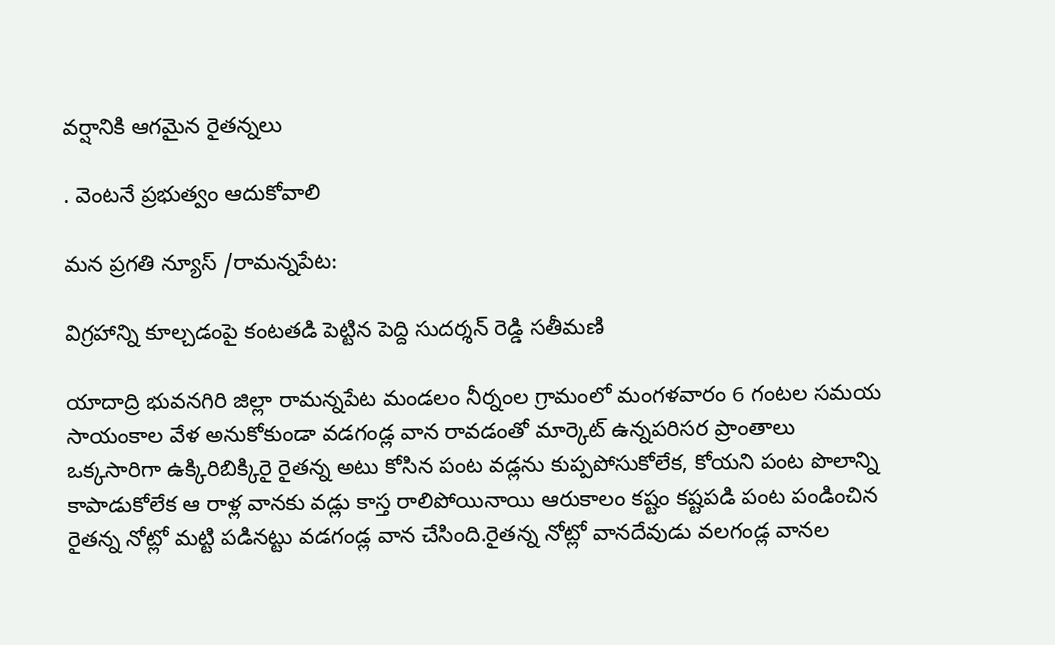వర్షానికి ఆగమైన రైతన్నలు

. వెంటనే ప్రభుత్వం ఆదుకోవాలి

మన ప్రగతి న్యూస్ /రామన్నపేట:

విగ్రహాన్ని కూల్చడంపై కంటతడి పెట్టిన పెద్ది సుదర్శన్ రెడ్డి సతీమణి

యాదాద్రి భువనగిరి జిల్లా రామన్నపేట మండలం నీర్నంల గ్రామంలో మంగళవారం 6 గంటల సమయ సాయంకాల వేళ అనుకోకుండా వడగండ్ల వాన రావడంతో మార్కెట్ ఉన్నపరిసర ప్రాంతాలు ఒక్కసారిగా ఉక్కిరిబిక్కిరై రైతన్న అటు కోసిన పంట వడ్లను కుప్పపోసుకోలేక, కోయని పంట పొలాన్ని కాపాడుకోలేక ఆ రాళ్ల వానకు వడ్లు కాస్త రాలిపోయినాయి ఆరుకాలం కష్టం కష్టపడి పంట పండించిన రైతన్న నోట్లో మట్టి పడినట్టు వడగండ్ల వాన చేసింది.రైతన్న నోట్లో వానదేవుడు వలగండ్ల వానల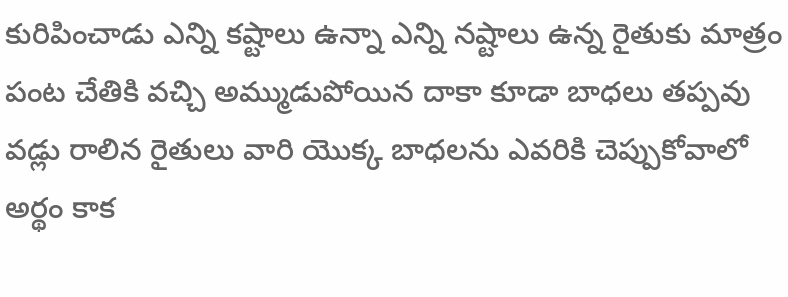కురిపించాడు ఎన్ని కష్టాలు ఉన్నా ఎన్ని నష్టాలు ఉన్న రైతుకు మాత్రం పంట చేతికి వచ్చి అమ్ముడుపోయిన దాకా కూడా బాధలు తప్పవు వడ్లు రాలిన రైతులు వారి యొక్క బాధలను ఎవరికి చెప్పుకోవాలో అర్థం కాక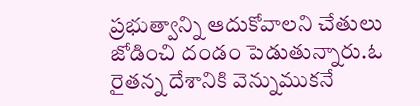ప్రభుత్వాన్ని ఆదుకోవాలని చేతులు జోడించి దండం పెడుతున్నారు.ఓ రైతన్న దేశానికి వెన్నుముకనే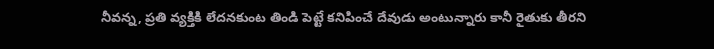నీవన్న, ప్రతి వ్యక్తికి లేదనకుంట తిండి పెట్టే కనిపించే దేవుడు అంటున్నారు కానీ రైతుకు తీరని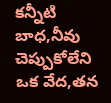కన్నీటి బాధ,నీవు చెప్పుకోలేని ఒక వేద,తన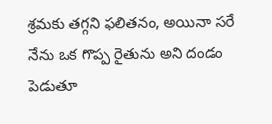శ్రమకు తగ్గని ఫలితనం, అయినా సరే నేను ఒక గొప్ప రైతును అని దండం పెడుతూ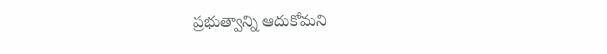ప్రభుత్వాన్ని ఆదుకోమని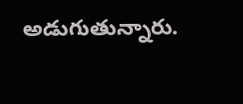అడుగుతున్నారు.